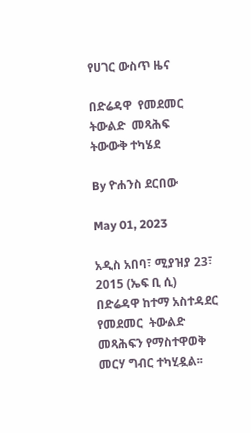የሀገር ውስጥ ዜና

በድሬዳዋ  የመደመር  ትውልድ  መጻሕፍ  ትውውቅ ተካሄደ

By ዮሐንስ ደርበው

May 01, 2023

አዲስ አበባ፣ ሚያዝያ 23፣ 2015 (ኤፍ ቢ ሲ) በድሬዳዋ ከተማ አስተዳደር የመደመር  ትውልድ  መጻሕፍን የማስተዋወቅ  መርሃ ግብር ተካሂዷል፡፡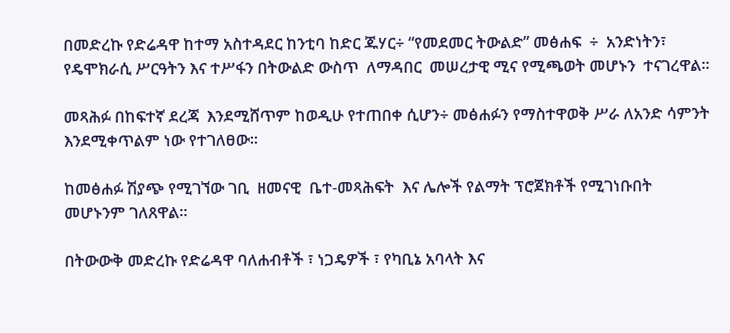በመድረኩ የድሬዳዋ ከተማ አስተዳደር ከንቲባ ከድር ጁሃር÷ “የመደመር ትውልድ” መፅሐፍ  ÷  አንድነትን፣  የዴሞክራሲ ሥርዓትን እና ተሥፋን በትውልድ ውስጥ  ለማዳበር  መሠረታዊ ሚና የሚጫወት መሆኑን  ተናገረዋል፡፡

መጻሕፉ በከፍተኛ ደረጃ  እንደሚሸጥም ከወዲሁ የተጠበቀ ሲሆን÷ መፅሐፉን የማስተዋወቅ ሥራ ለአንድ ሳምንት እንደሚቀጥልም ነው የተገለፀው፡፡

ከመፅሐፉ ሽያጭ የሚገኘው ገቢ  ዘመናዊ  ቤተ-መጻሕፍት  እና ሌሎች የልማት ፕሮጀክቶች የሚገነቡበት መሆኑንም ገለጸዋል።

በትውውቅ መድረኩ የድሬዳዋ ባለሐብቶች ፣ ነጋዴዎች ፣ የካቢኔ አባላት እና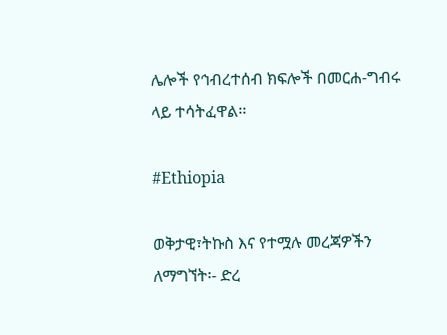ሌሎች የኅብረተሰብ ክፍሎች በመርሐ-ግብሩ ላይ ተሳትፈዋል፡፡

#Ethiopia

ወቅታዊ፣ትኩስ እና የተሟሉ መረጃዎችን ለማግኘት፡- ድረ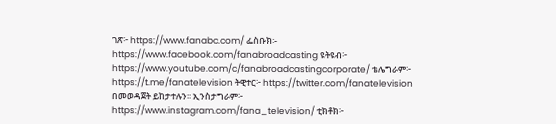ገጽ፦ https://www.fanabc.com/ ፌስቡክ፡- https://www.facebook.com/fanabroadcasting ዩትዩብ፦ https://www.youtube.com/c/fanabroadcastingcorporate/ ቴሌግራም፦ https://t.me/fanatelevision ትዊተር፦ https://twitter.com/fanatelevision በመወዳጀት ይከታተሉን፡፡ ኢንስታግራም፦ https://www.instagram.com/fana_television/ ቲክቶክ፦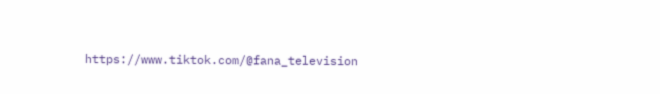https://www.tiktok.com/@fana_television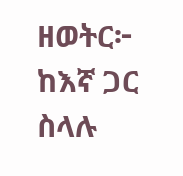ዘወትር፦ ከእኛ ጋር ስላሉ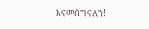እናመሰግናለን!